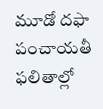మూడో దఫా పంచాయతీ ఫలితాల్లో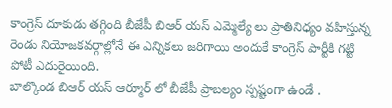కాంగ్రెస్ దూకుడు తగ్గింది బీజేపీ బిఆర్ యస్ ఎమ్మెల్యే లు ప్రాతినిధ్యం వహిస్తున్న రెండు నియోజకవర్గాల్లోనే ఈ ఎన్నికలు జరిగాయి అందుకే కాంగ్రెస్ పార్టీకి గట్టి పోటీ ఎదురైయింది.
బాల్కొండ బిఆర్ యస్ ఆర్మూర్ లో బీజేపీ ప్రాబల్యం స్పష్టంగా ఉండే .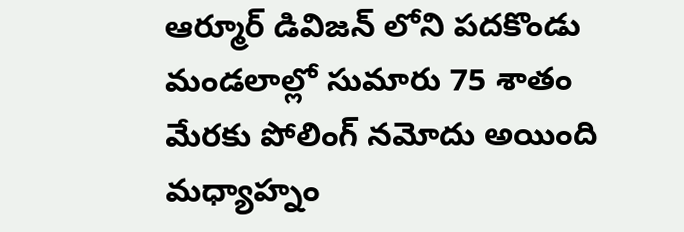ఆర్మూర్ డివిజన్ లోని పదకొండు మండలాల్లో సుమారు 75 శాతం మేరకు పోలింగ్ నమోదు అయింది మధ్యాహ్నం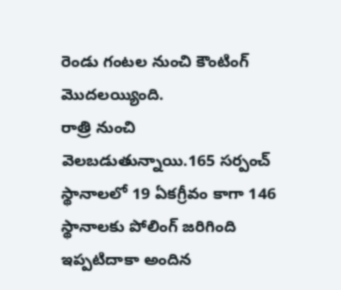రెండు గంటల నుంచి కౌంటింగ్ మొదలయ్యింది.
రాత్రి నుంచి వెలబడుతున్నాయి.165 సర్పంచ్ స్థానాలలో 19 ఏకగ్రీవం కాగా 146 స్థానాలకు పోలింగ్ జరిగింది ఇప్పటిదాకా అందిన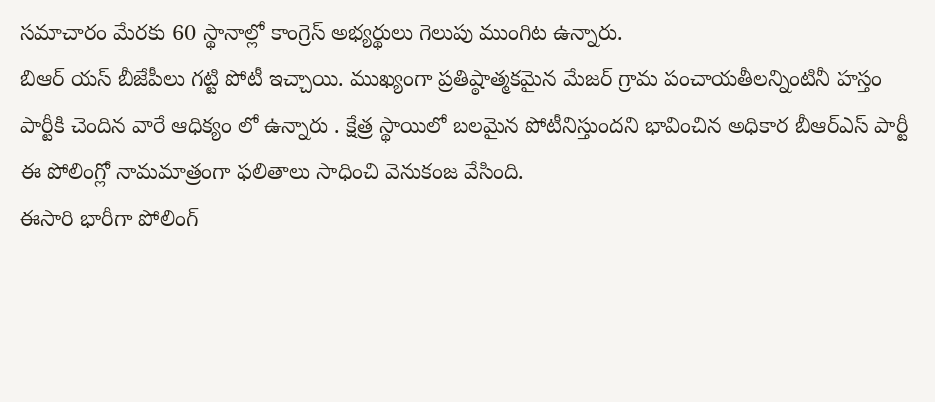సమాచారం మేరకు 60 స్థానాల్లో కాంగ్రెస్ అభ్యర్థులు గెలుపు ముంగిట ఉన్నారు.
బిఆర్ యస్ బీజేపీలు గట్టి పోటీ ఇచ్చాయి. ముఖ్యంగా ప్రతిష్ఠాత్మకమైన మేజర్ గ్రామ పంచాయతీలన్నింటినీ హస్తం పార్టీకి చెందిన వారే ఆధిక్యం లో ఉన్నారు . క్షేత్ర స్థాయిలో బలమైన పోటీనిస్తుందని భావించిన అధికార బీఆర్ఎస్ పార్టీ ఈ పోలింగ్లో నామమాత్రంగా ఫలితాలు సాధించి వెనుకంజ వేసింది.
ఈసారి భారీగా పోలింగ్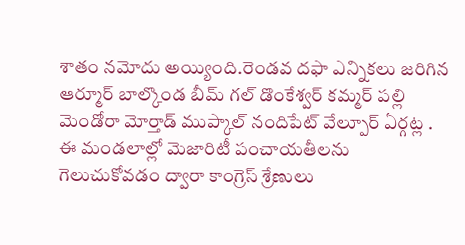శాతం నమోదు అయ్యింది.రెండవ దఫా ఎన్నికలు జరిగిన ఆర్మూర్ బాల్కొండ బీమ్ గల్ డొంకేశ్వర్ కమ్మర్ పల్లి మెండోరా మోర్తాడ్ ముప్కాల్ నందిపేట్ వేల్పూర్ ఏర్గట్ల . ఈ మండలాల్లో మెజారిటీ పంచాయతీలను గెలుచుకోవడం ద్వారా కాంగ్రెస్ శ్రేణులు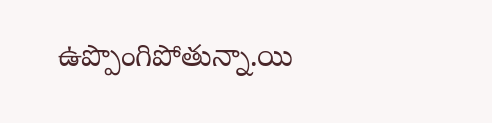ఉప్పొంగిపోతున్నా.యి